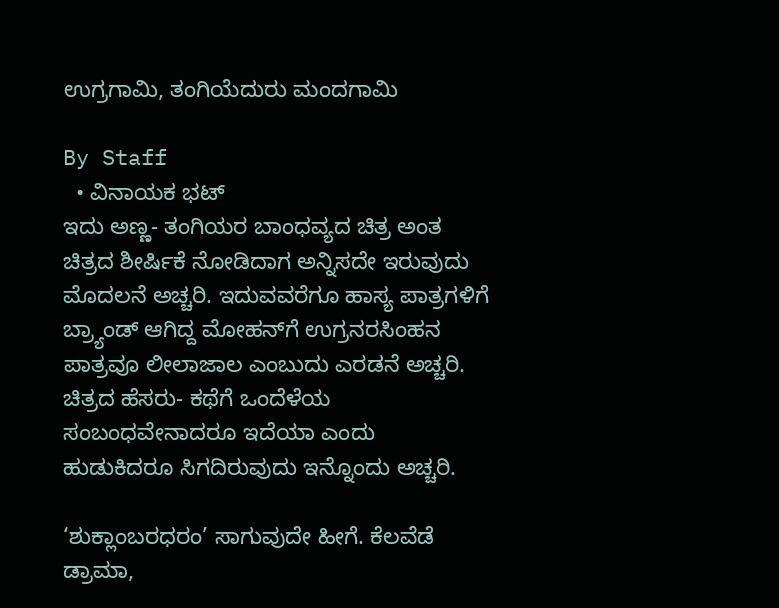ಉಗ್ರಗಾಮಿ, ತಂಗಿಯೆದುರು ಮಂದಗಾಮಿ

By Staff
  • ವಿನಾಯಕ ಭಟ್‌
ಇದು ಅಣ್ಣ- ತಂಗಿಯರ ಬಾಂಧವ್ಯದ ಚಿತ್ರ ಅಂತ ಚಿತ್ರದ ಶೀರ್ಷಿಕೆ ನೋಡಿದಾಗ ಅನ್ನಿಸದೇ ಇರುವುದು ಮೊದಲನೆ ಅಚ್ಚರಿ. ಇದುವವರೆಗೂ ಹಾಸ್ಯ ಪಾತ್ರಗಳಿಗೆ ಬ್ರ್ಯಾಂಡ್‌ ಆಗಿದ್ದ ಮೋಹನ್‌ಗೆ ಉಗ್ರನರಸಿಂಹನ ಪಾತ್ರವೂ ಲೀಲಾಜಾಲ ಎಂಬುದು ಎರಡನೆ ಅಚ್ಚರಿ. ಚಿತ್ರದ ಹೆಸರು- ಕಥೆಗೆ ಒಂದೆಳೆಯ ಸಂಬಂಧವೇನಾದರೂ ಇದೆಯಾ ಎಂದು ಹುಡುಕಿದರೂ ಸಿಗದಿರುವುದು ಇನ್ನೊಂದು ಅಚ್ಚರಿ.

‘ಶುಕ್ಲಾಂಬರಧರಂ’ ಸಾಗುವುದೇ ಹೀಗೆ. ಕೆಲವೆಡೆ ಡ್ರಾಮಾ,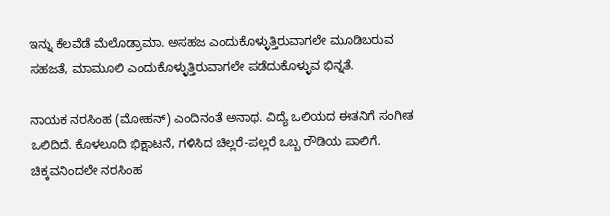ಇನ್ನು ಕೆಲವೆಡೆ ಮೆಲೊಡ್ರಾಮಾ. ಅಸಹಜ ಎಂದುಕೊಳ್ಳುತ್ತಿರುವಾಗಲೇ ಮೂಡಿಬರುವ ಸಹಜತೆ, ಮಾಮೂಲಿ ಎಂದುಕೊಳ್ಳುತ್ತಿರುವಾಗಲೇ ಪಡೆದುಕೊಳ್ಳುವ ಭಿನ್ನತೆ.

ನಾಯಕ ನರಸಿಂಹ (ಮೋಹನ್‌) ಎಂದಿನಂತೆ ಅನಾಥ. ವಿದ್ಯೆ ಒಲಿಯದ ಈತನಿಗೆ ಸಂಗೀತ ಒಲಿದಿದೆ. ಕೊಳಲೂದಿ ಭಿಕ್ಷಾಟನೆ, ಗಳಿಸಿದ ಚಿಲ್ಲರೆ-ಪಲ್ಲರೆ ಒಬ್ಬ ರೌಡಿಯ ಪಾಲಿಗೆ. ಚಿಕ್ಕವನಿಂದಲೇ ನರಸಿಂಹ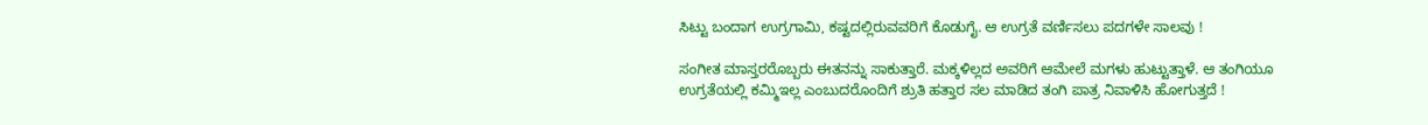ಸಿಟ್ಟು ಬಂದಾಗ ಉಗ್ರಗಾಮಿ, ಕಷ್ಟದಲ್ಲಿರುವವರಿಗೆ ಕೊಡುಗೈ. ಆ ಉಗ್ರತೆ ವರ್ಣಿಸಲು ಪದಗಳೇ ಸಾಲವು !

ಸಂಗೀತ ಮಾಸ್ತರರೊಬ್ಬರು ಈತನನ್ನು ಸಾಕುತ್ತಾರೆ. ಮಕ್ಕಳಿಲ್ಲದ ಅವರಿಗೆ ಆಮೇಲೆ ಮಗಳು ಹುಟ್ಟುತ್ತಾಳೆ. ಆ ತಂಗಿಯೂ ಉಗ್ರತೆಯಲ್ಲಿ ಕಮ್ಮಿಇಲ್ಲ ಎಂಬುದರೊಂದಿಗೆ ಶ್ರುತಿ ಹತ್ತಾರ ಸಲ ಮಾಡಿದ ತಂಗಿ ಪಾತ್ರ ನಿವಾಳಿಸಿ ಹೋಗುತ್ತದೆ !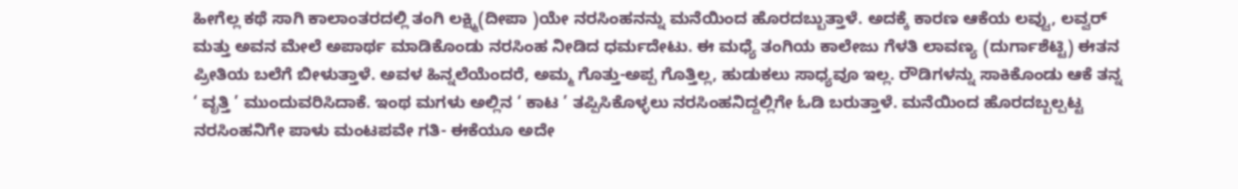ಹೀಗೆಲ್ಲ ಕಥೆ ಸಾಗಿ ಕಾಲಾಂತರದಲ್ಲಿ ತಂಗಿ ಲಕ್ಷ್ಮಿ(ದೀಪಾ )ಯೇ ನರಸಿಂಹನನ್ನು ಮನೆಯಿಂದ ಹೊರದಬ್ಬುತ್ತಾಳೆ. ಅದಕ್ಕೆ ಕಾರಣ ಆಕೆಯ ಲವ್ವು, ಲವ್ವರ್‌ ಮತ್ತು ಅವನ ಮೇಲೆ ಅಪಾರ್ಥ ಮಾಡಿಕೊಂಡು ನರಸಿಂಹ ನೀಡಿದ ಧರ್ಮದೇಟು. ಈ ಮಧ್ಯೆ ತಂಗಿಯ ಕಾಲೇಜು ಗೆಳತಿ ಲಾವಣ್ಯ (ದುರ್ಗಾಶೆಟ್ಟಿ) ಈತನ ಪ್ರೀತಿಯ ಬಲೆಗೆ ಬೀಳುತ್ತಾಳೆ. ಅವಳ ಹಿನ್ನಲೆಯೆಂದರೆ, ಅಮ್ಮ ಗೊತ್ತು-ಅಪ್ಪ ಗೊತ್ತಿಲ್ಲ, ಹುಡುಕಲು ಸಾಧ್ಯವೂ ಇಲ್ಲ. ರೌಡಿಗಳನ್ನು ಸಾಕಿಕೊಂಡು ಆಕೆ ತನ್ನ ‘ ವೃತ್ತಿ ’ ಮುಂದುವರಿಸಿದಾಕೆ. ಇಂಥ ಮಗಳು ಅಲ್ಲಿನ ‘ ಕಾಟ ’ ತಪ್ಪಿಸಿಕೊಳ್ಳಲು ನರಸಿಂಹನಿದ್ದಲ್ಲಿಗೇ ಓಡಿ ಬರುತ್ತಾಳೆ. ಮನೆಯಿಂದ ಹೊರದಬ್ಬಲ್ಪಟ್ಟ ನರಸಿಂಹನಿಗೇ ಪಾಳು ಮಂಟಪವೇ ಗತಿ- ಈಕೆಯೂ ಅದೇ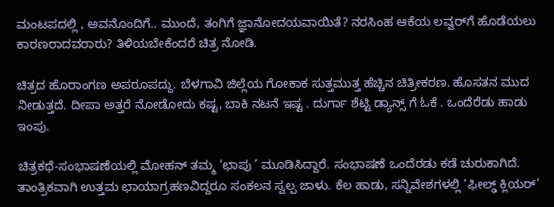ಮಂಟಪದಲ್ಲಿ , ಅವನೊಂದಿಗೆ.. ಮುಂದೆ, ತಂಗಿಗೆ ಜ್ಞಾನೋದಯವಾಯಿತೆ? ನರಸಿಂಹ ಆಕೆಯ ಲವ್ವರ್‌ಗೆ ಹೊಡೆಯಲು ಕಾರಣರಾದವರಾರು? ತಿಳಿಯಬೇಕೆಂದರೆ ಚಿತ್ರ ನೋಡಿ.

ಚಿತ್ರದ ಹೊರಾಂಗಣ ಅಪರೂಪದ್ದು. ಬೆಳಗಾವಿ ಜಿಲ್ಲೆಯ ಗೋಕಾಕ ಸುತ್ತಮುತ್ತ ಹೆಚ್ಚಿನ ಚಿತ್ರೀಕರಣ. ಹೊಸತನ ಮುದ ನೀಡುತ್ತದೆ. ದೀಪಾ ಅತ್ತರೆ ನೋಡೋದು ಕಷ್ಟ, ಬಾಕಿ ನಟನೆ ಇಷ್ಟ . ದುರ್ಗಾ ಶೆಟ್ಟಿ ಡ್ಯಾನ್ಸ್‌ ಗೆ ಓಕೆ . ಒಂದೆರೆಡು ಹಾಡು ಇಂಪು.

ಚಿತ್ರಕಥೆ-ಸಂಭಾಷಣೆಯಲ್ಲಿ ಮೋಹನ್‌ ತಮ್ಮ ‘ಛಾಪು ’ ಮೂಡಿಸಿದ್ದಾರೆ. ಸಂಭಾಷಣೆ ಒಂದೆರಡು ಕಡೆ ಚುರುಕಾಗಿದೆ. ತಾಂತ್ರಿಕವಾಗಿ ಉತ್ತಮ ಛಾಯಾಗ್ರಹಣವಿದ್ದರೂ ಸಂಕಲನ ಸ್ವಲ್ಪ ಜಾಳು. ಕೆಲ ಹಾಡು, ಸನ್ನಿವೇಶಗಳಲ್ಲಿ ‘ಫೀಲ್ಢ್‌ ಕ್ಲಿಯರ್‌’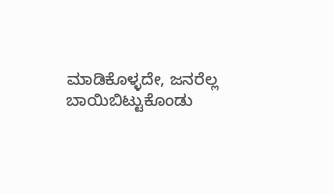ಮಾಡಿಕೊಳ್ಳದೇ, ಜನರೆಲ್ಲ ಬಾಯಿಬಿಟ್ಟುಕೊಂಡು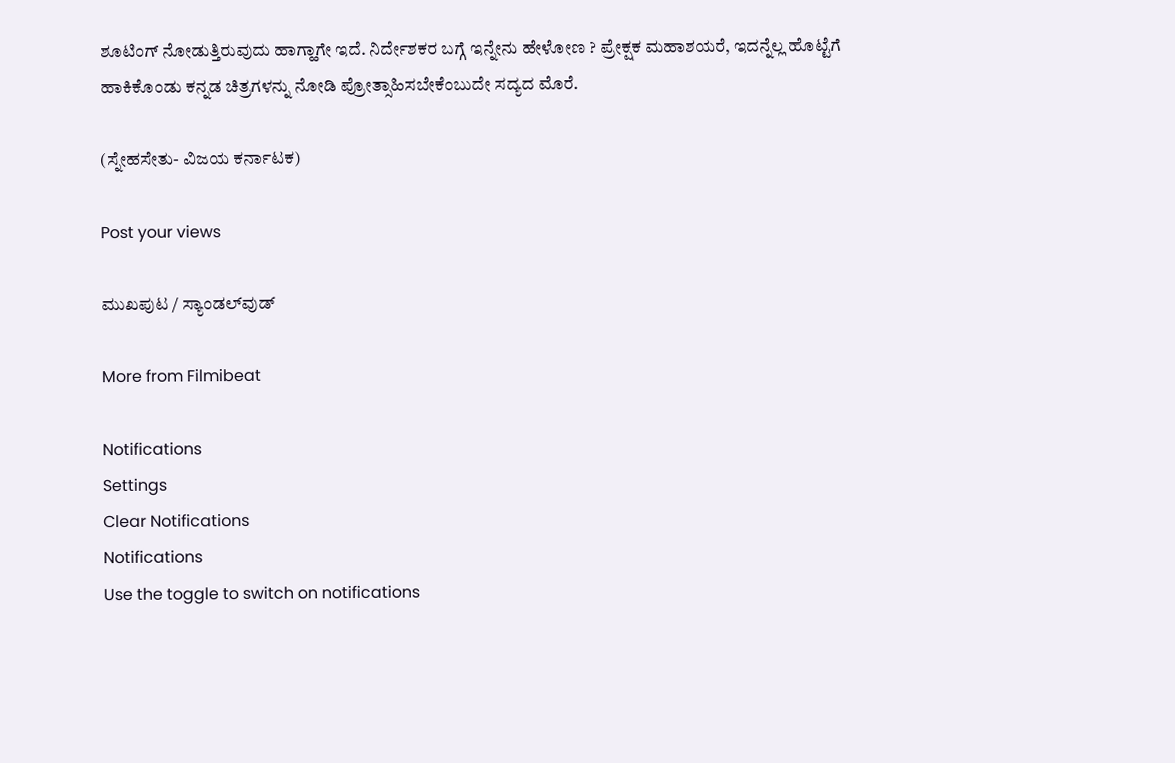ಶೂಟಿಂಗ್‌ ನೋಡುತ್ತಿರುವುದು ಹಾಗ್ಹಾಗೇ ಇದೆ. ನಿರ್ದೇಶಕರ ಬಗ್ಗೆ ಇನ್ನೇನು ಹೇಳೋಣ ? ಪ್ರೇಕ್ಷಕ ಮಹಾಶಯರೆ, ಇದನ್ನೆಲ್ಲ ಹೊಟ್ಟೆಗೆ ಹಾಕಿಕೊಂಡು ಕನ್ನಡ ಚಿತ್ರಗಳನ್ನು ನೋಡಿ ಪ್ರೋತ್ಸಾಹಿಸಬೇಕೆಂಬುದೇ ಸದ್ಯದ ಮೊರೆ.

(ಸ್ನೇಹಸೇತು- ವಿಜಯ ಕರ್ನಾಟಕ)

Post your views

ಮುಖಪುಟ / ಸ್ಯಾಂಡಲ್‌ವುಡ್‌

More from Filmibeat

Notifications
Settings
Clear Notifications
Notifications
Use the toggle to switch on notifications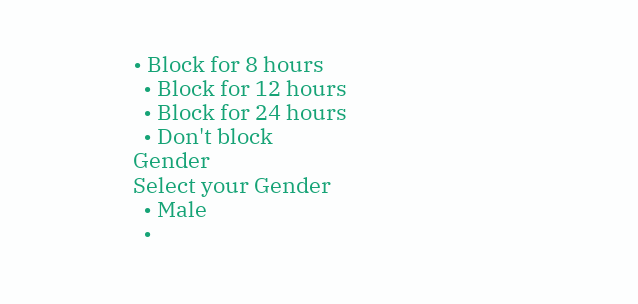• Block for 8 hours
  • Block for 12 hours
  • Block for 24 hours
  • Don't block
Gender
Select your Gender
  • Male
  •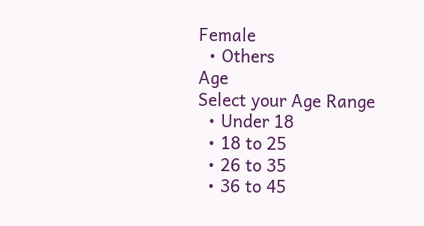Female
  • Others
Age
Select your Age Range
  • Under 18
  • 18 to 25
  • 26 to 35
  • 36 to 45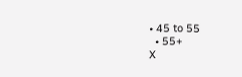• 45 to 55
  • 55+
X